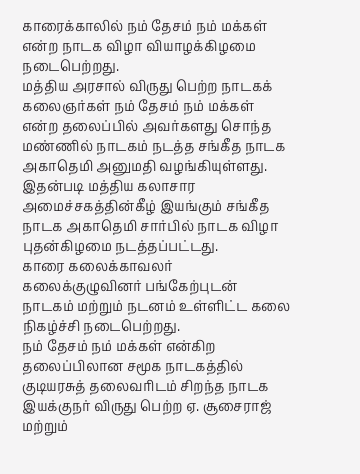காரைக்காலில் நம் தேசம் நம் மக்கள் என்ற நாடக விழா வியாழக்கிழமை நடைபெற்றது.
மத்திய அரசால் விருது பெற்ற நாடகக் கலைஞர்கள் நம் தேசம் நம் மக்கள் என்ற தலைப்பில் அவர்களது சொந்த மண்ணில் நாடகம் நடத்த சங்கீத நாடக அகாதெமி அனுமதி வழங்கியுள்ளது. இதன்படி மத்திய கலாசார அமைச்சகத்தின்கீழ் இயங்கும் சங்கீத நாடக அகாதெமி சார்பில் நாடக விழா புதன்கிழமை நடத்தப்பட்டது.
காரை கலைக்காவலர் கலைக்குழுவினர் பங்கேற்புடன் நாடகம் மற்றும் நடனம் உள்ளிட்ட கலை நிகழ்ச்சி நடைபெற்றது.
நம் தேசம் நம் மக்கள் என்கிற தலைப்பிலான சமூக நாடகத்தில் குடியரசுத் தலைவரிடம் சிறந்த நாடக இயக்குநர் விருது பெற்ற ஏ. சூசைராஜ் மற்றும்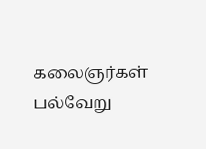கலைஞர்கள் பல்வேறு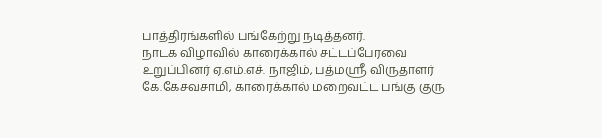பாத்திரங்களில் பங்கேற்று நடித்தனர்.
நாடக விழாவில் காரைக்கால் சட்டப்பேரவை உறுப்பினர் ஏ.எம்.எச். நாஜிம், பத்மஸ்ரீ விருதாளர் கே.கேசவசாமி, காரைக்கால் மறைவட்ட பங்கு குரு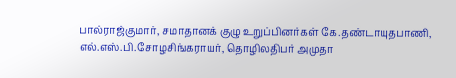பால்ராஜ்குமார், சமாதானக் குழு உறுப்பினர்கள் கே.தண்டாயுதபாணி, எல்.எஸ்.பி.சோழசிங்கராயர், தொழிலதிபர் அமுதா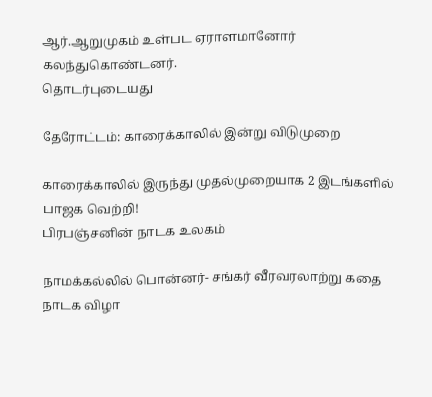ஆர்.ஆறுமுகம் உள்பட ஏராளமானோர் கலந்துகொண்டனர்.
தொடர்புடையது

தேரோட்டம்: காரைக்காலில் இன்று விடுமுறை

காரைக்காலில் இருந்து முதல்முறையாக 2 இடங்களில் பாஜக வெற்றி!
பிரபஞ்சனின் நாடக உலகம்

நாமக்கல்லில் பொன்னர்- சங்கர் வீரவரலாற்று கதை நாடக விழா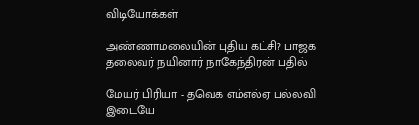விடியோக்கள்

அண்ணாமலையின் புதிய கட்சி? பாஜக தலைவர் நயினார் நாகேந்திரன் பதில்

மேயர் பிரியா - தவெக எம்எல்ஏ பல்லவி இடையே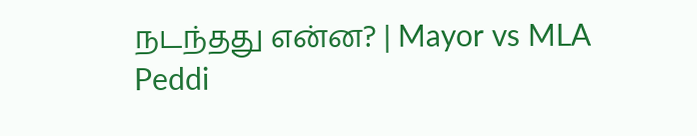நடந்தது என்ன? | Mayor vs MLA
Peddi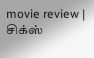movie review | சிக்ஸ்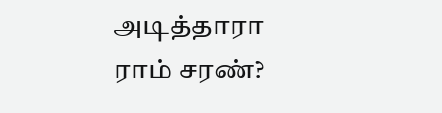அடித்தாரா ராம் சரண்?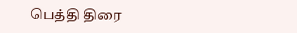பெத்தி திரை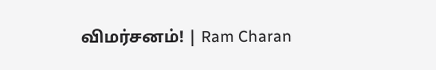விமர்சனம்! | Ram Charan